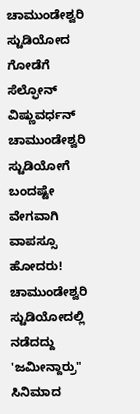ಚಾಮುಂಡೇಶ್ವರಿ ಸ್ಟುಡಿಯೋದ ಗೋಡೆಗೆ ಸೆಲ್ಫೋನ್
ವಿಷ್ಣುವರ್ಧನ್ ಚಾಮುಂಡೇಶ್ವರಿ ಸ್ಟುಡಿಯೋಗೆ ಬಂದಷ್ಟೇ ವೇಗವಾಗಿ ವಾಪಸ್ಸೂ ಹೋದರು!
ಚಾಮುಂಡೇಶ್ವರಿ ಸ್ಟುಡಿಯೋದಲ್ಲಿ ನಡೆದದ್ದು 'ಜಮೀನ್ದಾರ್ರು" ಸಿನಿಮಾದ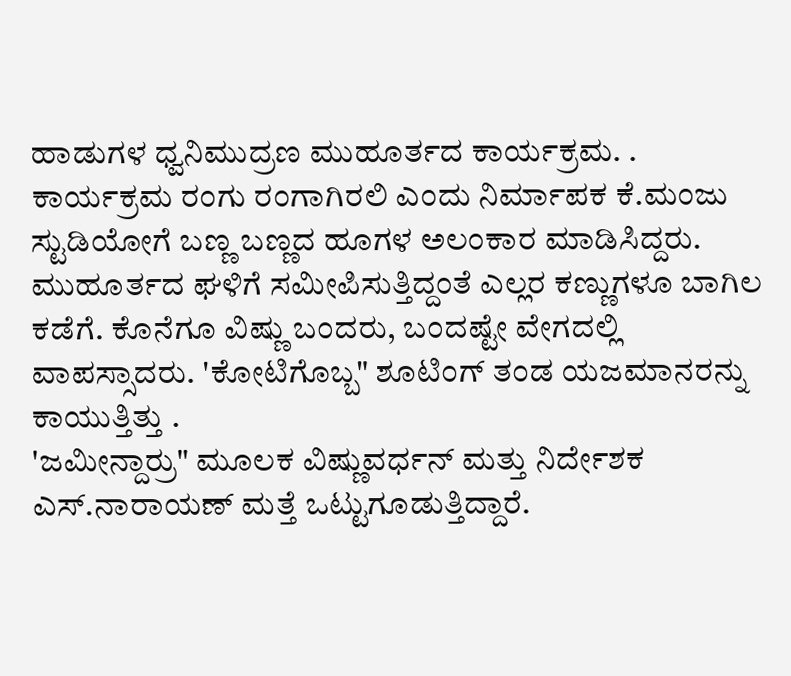ಹಾಡುಗಳ ಧ್ವನಿಮುದ್ರಣ ಮುಹೂರ್ತದ ಕಾರ್ಯಕ್ರಮ. . ಕಾರ್ಯಕ್ರಮ ರಂಗು ರಂಗಾಗಿರಲಿ ಎಂದು ನಿರ್ಮಾಪಕ ಕೆ.ಮಂಜು ಸ್ಟುಡಿಯೋಗೆ ಬಣ್ಣ ಬಣ್ಣದ ಹೂಗಳ ಅಲಂಕಾರ ಮಾಡಿಸಿದ್ದರು. ಮುಹೂರ್ತದ ಘಳಿಗೆ ಸಮೀಪಿಸುತ್ತಿದ್ದಂತೆ ಎಲ್ಲರ ಕಣ್ಣುಗಳೂ ಬಾಗಿಲ ಕಡೆಗೆ. ಕೊನೆಗೂ ವಿಷ್ಣು ಬಂದರು, ಬಂದಷ್ಟೇ ವೇಗದಲ್ಲಿ ವಾಪಸ್ಸಾದರು. 'ಕೋಟಿಗೊಬ್ಬ" ಶೂಟಿಂಗ್ ತಂಡ ಯಜಮಾನರನ್ನು ಕಾಯುತ್ತಿತ್ತು .
'ಜಮೀನ್ದಾರ್ರು" ಮೂಲಕ ವಿಷ್ಣುವರ್ಧನ್ ಮತ್ತು ನಿರ್ದೇಶಕ ಎಸ್.ನಾರಾಯಣ್ ಮತ್ತೆ ಒಟ್ಟುಗೂಡುತ್ತಿದ್ದಾರೆ.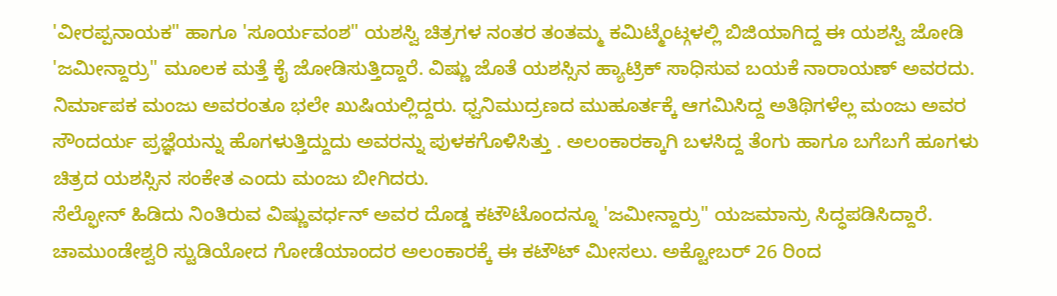'ವೀರಪ್ಪನಾಯಕ" ಹಾಗೂ 'ಸೂರ್ಯವಂಶ" ಯಶಸ್ವಿ ಚಿತ್ರಗಳ ನಂತರ ತಂತಮ್ಮ ಕಮಿಟ್ಮೆಂಟ್ಗಳಲ್ಲಿ ಬಿಜಿಯಾಗಿದ್ದ ಈ ಯಶಸ್ವಿ ಜೋಡಿ 'ಜಮೀನ್ದಾರ್ರು" ಮೂಲಕ ಮತ್ತೆ ಕೈ ಜೋಡಿಸುತ್ತಿದ್ದಾರೆ. ವಿಷ್ಣು ಜೊತೆ ಯಶಸ್ಸಿನ ಹ್ಯಾಟ್ರಿಕ್ ಸಾಧಿಸುವ ಬಯಕೆ ನಾರಾಯಣ್ ಅವರದು.
ನಿರ್ಮಾಪಕ ಮಂಜು ಅವರಂತೂ ಭಲೇ ಖುಷಿಯಲ್ಲಿದ್ದರು. ಧ್ವನಿಮುದ್ರಣದ ಮುಹೂರ್ತಕ್ಕೆ ಆಗಮಿಸಿದ್ದ ಅತಿಥಿಗಳೆಲ್ಲ ಮಂಜು ಅವರ ಸೌಂದರ್ಯ ಪ್ರಜ್ಞೆಯನ್ನು ಹೊಗಳುತ್ತಿದ್ದುದು ಅವರನ್ನು ಪುಳಕಗೊಳಿಸಿತ್ತು . ಅಲಂಕಾರಕ್ಕಾಗಿ ಬಳಸಿದ್ದ ತೆಂಗು ಹಾಗೂ ಬಗೆಬಗೆ ಹೂಗಳು ಚಿತ್ರದ ಯಶಸ್ಸಿನ ಸಂಕೇತ ಎಂದು ಮಂಜು ಬೀಗಿದರು.
ಸೆಲ್ಫೋನ್ ಹಿಡಿದು ನಿಂತಿರುವ ವಿಷ್ಣುವರ್ಧನ್ ಅವರ ದೊಡ್ಡ ಕಟೌಟೊಂದನ್ನೂ 'ಜಮೀನ್ದಾರ್ರು" ಯಜಮಾನ್ರು ಸಿದ್ಧಪಡಿಸಿದ್ದಾರೆ. ಚಾಮುಂಡೇಶ್ವರಿ ಸ್ಟುಡಿಯೋದ ಗೋಡೆಯಾಂದರ ಅಲಂಕಾರಕ್ಕೆ ಈ ಕಟೌಟ್ ಮೀಸಲು. ಅಕ್ಟೋಬರ್ 26 ರಿಂದ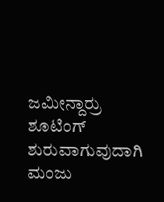ಜಮೀನ್ದಾರ್ರು ಶೂಟಿಂಗ್ ಶುರುವಾಗುವುದಾಗಿ ಮಂಜು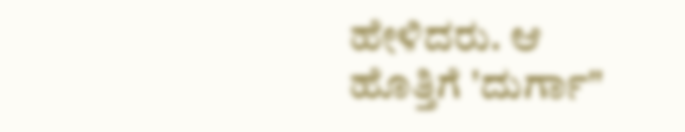ಹೇಳಿದರು. ಆ ಹೊತ್ತಿಗೆ 'ದುರ್ಗಾ"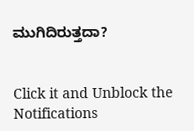ಮುಗಿದಿರುತ್ತದಾ?


Click it and Unblock the Notifications